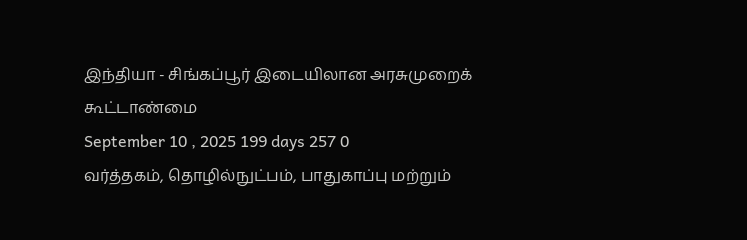இந்தியா - சிங்கப்பூர் இடையிலான அரசுமுறைக் கூட்டாண்மை
September 10 , 2025 199 days 257 0
வர்த்தகம், தொழில்நுட்பம், பாதுகாப்பு மற்றும்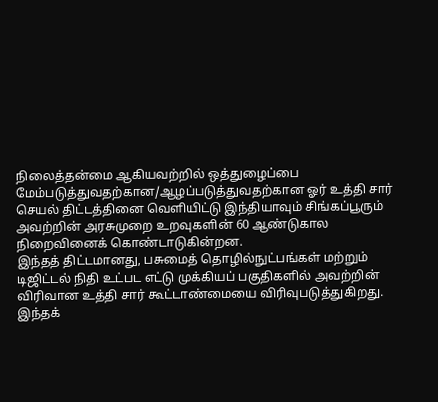நிலைத்தன்மை ஆகியவற்றில் ஒத்துழைப்பை மேம்படுத்துவதற்கான/ஆழப்படுத்துவதற்கான ஓர் உத்தி சார் செயல் திட்டத்தினை வெளியிட்டு இந்தியாவும் சிங்கப்பூரும் அவற்றின் அரசுமுறை உறவுகளின் 60 ஆண்டுகால நிறைவினைக் கொண்டாடுகின்றன.
இந்தத் திட்டமானது, பசுமைத் தொழில்நுட்பங்கள் மற்றும் டிஜிட்டல் நிதி உட்பட எட்டு முக்கியப் பகுதிகளில் அவற்றின் விரிவான உத்தி சார் கூட்டாண்மையை விரிவுபடுத்துகிறது.
இந்தக்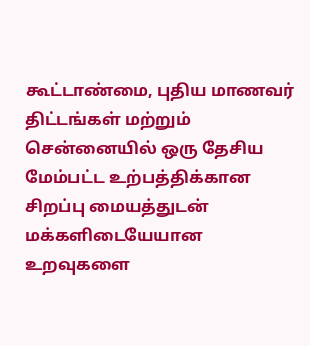கூட்டாண்மை, புதிய மாணவர் திட்டங்கள் மற்றும் சென்னையில் ஒரு தேசிய மேம்பட்ட உற்பத்திக்கான சிறப்பு மையத்துடன் மக்களிடையேயான உறவுகளை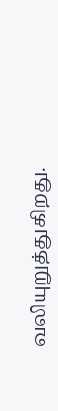வலியுறுத்துகிறது.